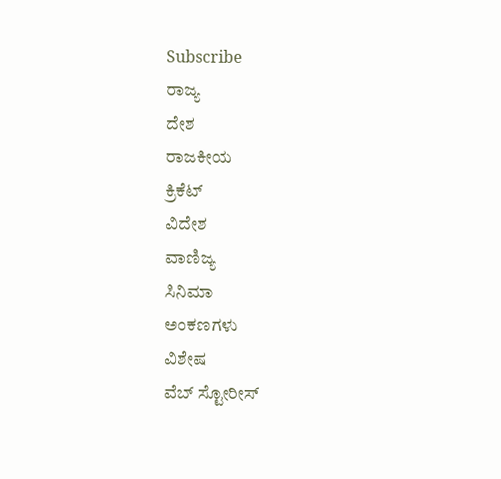Subscribe
ರಾಜ್ಯ
ದೇಶ
ರಾಜಕೀಯ
ಕ್ರಿಕೆಟ್
ವಿದೇಶ
ವಾಣಿಜ್ಯ
ಸಿನಿಮಾ
ಅಂಕಣಗಳು
ವಿಶೇಷ
ವೆಬ್ ಸ್ಟೋರೀಸ್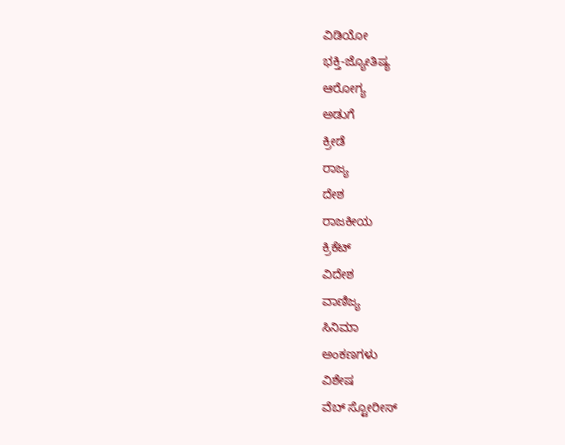ವಿಡಿಯೋ
ಭಕ್ತಿ-ಜ್ಯೋತಿಷ್ಯ
ಆರೋಗ್ಯ
ಅಡುಗೆ
ಕ್ರೀಡೆ
ರಾಜ್ಯ
ದೇಶ
ರಾಜಕೀಯ
ಕ್ರಿಕೆಟ್
ವಿದೇಶ
ವಾಣಿಜ್ಯ
ಸಿನಿಮಾ
ಅಂಕಣಗಳು
ವಿಶೇಷ
ವೆಬ್ ಸ್ಟೋರೀಸ್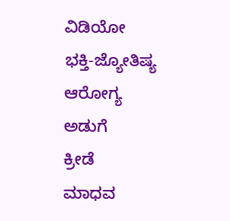ವಿಡಿಯೋ
ಭಕ್ತಿ-ಜ್ಯೋತಿಷ್ಯ
ಆರೋಗ್ಯ
ಅಡುಗೆ
ಕ್ರೀಡೆ
ಮಾಧವ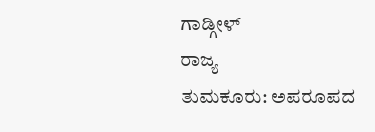ಗಾಡ್ಗೀಳ್
ರಾಜ್ಯ
ತುಮಕೂರು: ಅಪರೂಪದ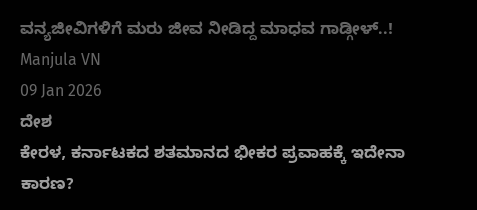ವನ್ಯಜೀವಿಗಳಿಗೆ ಮರು ಜೀವ ನೀಡಿದ್ದ ಮಾಧವ ಗಾಡ್ಗೀಳ್..!
Manjula VN
09 Jan 2026
ದೇಶ
ಕೇರಳ, ಕರ್ನಾಟಕದ ಶತಮಾನದ ಭೀಕರ ಪ್ರವಾಹಕ್ಕೆ ಇದೇನಾ ಕಾರಣ?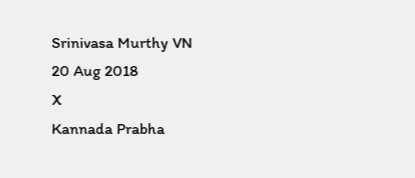Srinivasa Murthy VN
20 Aug 2018
X
Kannada Prabha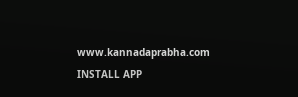www.kannadaprabha.com
INSTALL APP